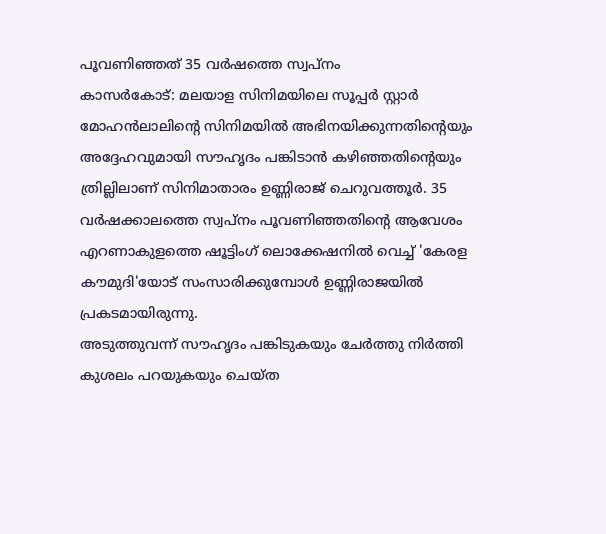പൂവണിഞ്ഞത് 35 വർഷത്തെ സ്വപ്നം
കാസർകോട്: മലയാള സിനിമയിലെ സൂപ്പർ സ്റ്റാർ മോഹൻലാലിന്റെ സിനിമയിൽ അഭിനയിക്കുന്നതിന്റെയും അദ്ദേഹവുമായി സൗഹൃദം പങ്കിടാൻ കഴിഞ്ഞതിന്റെയും ത്രില്ലിലാണ് സിനിമാതാരം ഉണ്ണിരാജ് ചെറുവത്തൂർ. 35 വർഷക്കാലത്തെ സ്വപ്നം പൂവണിഞ്ഞതിന്റെ ആവേശം എറണാകുളത്തെ ഷൂട്ടിംഗ് ലൊക്കേഷനിൽ വെച്ച് 'കേരള കൗമുദി'യോട് സംസാരിക്കുമ്പോൾ ഉണ്ണിരാജയിൽ പ്രകടമായിരുന്നു.
അടുത്തുവന്ന് സൗഹൃദം പങ്കിടുകയും ചേർത്തു നിർത്തി കുശലം പറയുകയും ചെയ്ത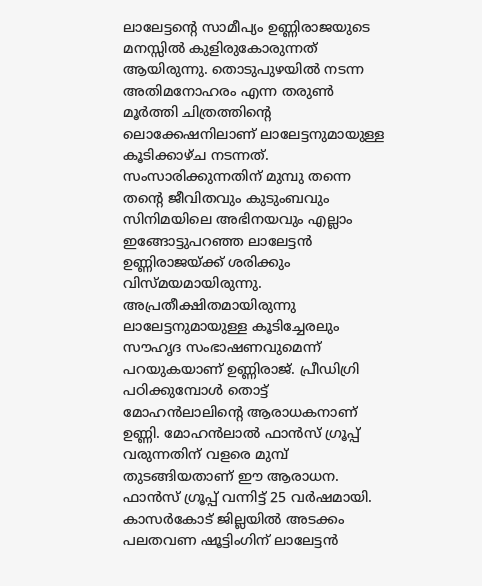ലാലേട്ടന്റെ സാമീപ്യം ഉണ്ണിരാജയുടെ മനസ്സിൽ കുളിരുകോരുന്നത് ആയിരുന്നു. തൊടുപുഴയിൽ നടന്ന അതിമനോഹരം എന്ന തരുൺ മൂർത്തി ചിത്രത്തിന്റെ ലൊക്കേഷനിലാണ് ലാലേട്ടനുമായുള്ള കൂടിക്കാഴ്ച നടന്നത്. സംസാരിക്കുന്നതിന് മുമ്പു തന്നെ തന്റെ ജീവിതവും കുടുംബവും സിനിമയിലെ അഭിനയവും എല്ലാം ഇങ്ങോട്ടുപറഞ്ഞ ലാലേട്ടൻ ഉണ്ണിരാജയ്ക്ക് ശരിക്കും വിസ്മയമായിരുന്നു. അപ്രതീക്ഷിതമായിരുന്നു ലാലേട്ടനുമായുള്ള കൂടിച്ചേരലും സൗഹൃദ സംഭാഷണവുമെന്ന് പറയുകയാണ് ഉണ്ണിരാജ്. പ്രീഡിഗ്രി പഠിക്കുമ്പോൾ തൊട്ട് മോഹൻലാലിന്റെ ആരാധകനാണ് ഉണ്ണി. മോഹൻലാൽ ഫാൻസ് ഗ്രൂപ്പ് വരുന്നതിന് വളരെ മുമ്പ് തുടങ്ങിയതാണ് ഈ ആരാധന. ഫാൻസ് ഗ്രൂപ്പ് വന്നിട്ട് 25 വർഷമായി. കാസർകോട് ജില്ലയിൽ അടക്കം പലതവണ ഷൂട്ടിംഗിന് ലാലേട്ടൻ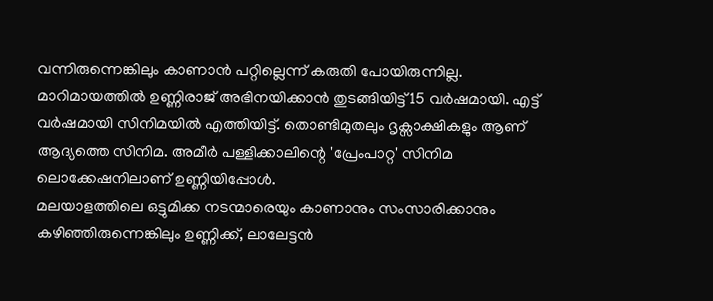വന്നിരുന്നെങ്കിലും കാണാൻ പറ്റില്ലെന്ന് കരുതി പോയിരുന്നില്ല.
മാറിമായത്തിൽ ഉണ്ണിരാജ് അഭിനയിക്കാൻ തുടങ്ങിയിട്ട് 15 വർഷമായി. എട്ട് വർഷമായി സിനിമയിൽ എത്തിയിട്ട്. തൊണ്ടിമുതലും ദൃക്സാക്ഷികളും ആണ് ആദ്യത്തെ സിനിമ. അമീർ പള്ളിക്കാലിന്റെ 'പ്രേംപാറ്റ' സിനിമ ലൊക്കേഷനിലാണ് ഉണ്ണിയിപ്പോൾ.
മലയാളത്തിലെ ഒട്ടുമിക്ക നടന്മാരെയും കാണാനും സംസാരിക്കാനും കഴിഞ്ഞിരുന്നെങ്കിലും ഉണ്ണിക്ക്, ലാലേട്ടൻ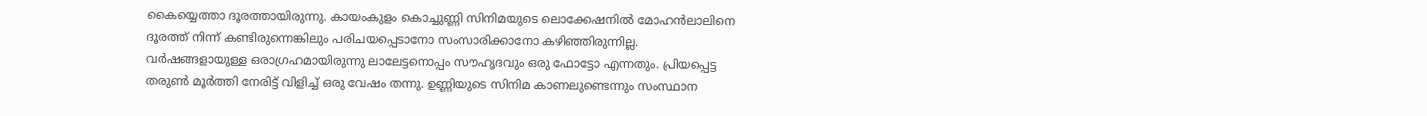കൈയ്യെത്താ ദൂരത്തായിരുന്നു. കായംകുളം കൊച്ചുണ്ണി സിനിമയുടെ ലൊക്കേഷനിൽ മോഹൻലാലിനെ ദൂരത്ത് നിന്ന് കണ്ടിരുന്നെങ്കിലും പരിചയപ്പെടാനോ സംസാരിക്കാനോ കഴിഞ്ഞിരുന്നില്ല.
വർഷങ്ങളായുള്ള ഒരാഗ്രഹമായിരുന്നു ലാലേട്ടനൊപ്പം സൗഹൃദവും ഒരു ഫോട്ടോ എന്നതും. പ്രിയപ്പെട്ട തരുൺ മൂർത്തി നേരിട്ട് വിളിച്ച് ഒരു വേഷം തന്നു. ഉണ്ണിയുടെ സിനിമ കാണലുണ്ടെന്നും സംസ്ഥാന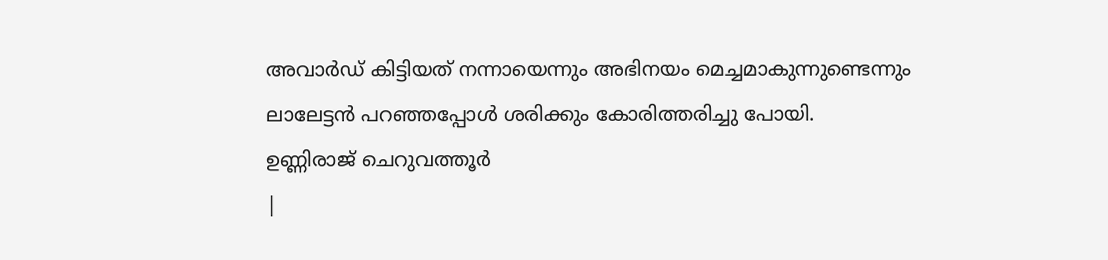അവാർഡ് കിട്ടിയത് നന്നായെന്നും അഭിനയം മെച്ചമാകുന്നുണ്ടെന്നും ലാലേട്ടൻ പറഞ്ഞപ്പോൾ ശരിക്കും കോരിത്തരിച്ചു പോയി.
ഉണ്ണിരാജ് ചെറുവത്തൂർ
|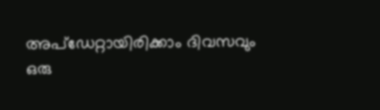അപ്ഡേറ്റായിരിക്കാം ദിവസവും
ഒരു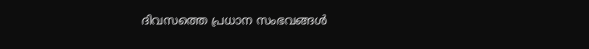ദിവസത്തെ പ്രധാന സംഭവങ്ങൾ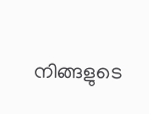നിങ്ങളുടെ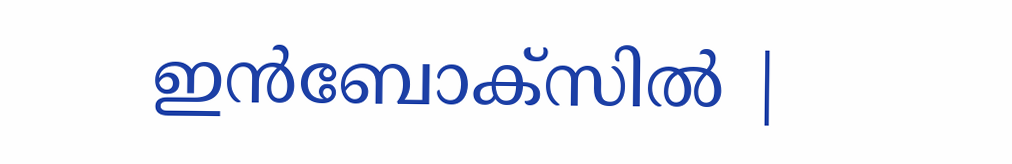ഇൻബോക്സിൽ |